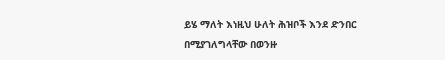ይሄ ማለት እነዚህ ሁለት ሕዝቦች እንደ ድንበር በሚያገለግላቸው በወንዙ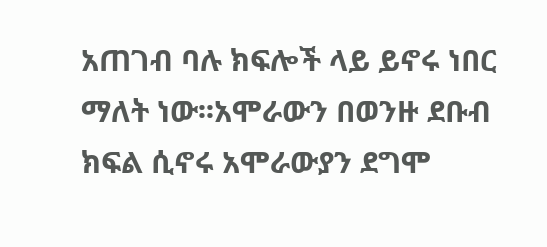አጠገብ ባሉ ክፍሎች ላይ ይኖሩ ነበር ማለት ነው፡፡አሞራውን በወንዙ ደቡብ ክፍል ሲኖሩ አሞራውያን ደግሞ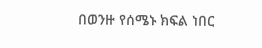በወንዙ የሰሜኑ ክፍል ነበር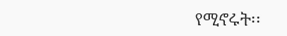የሚኖሩት፡፡